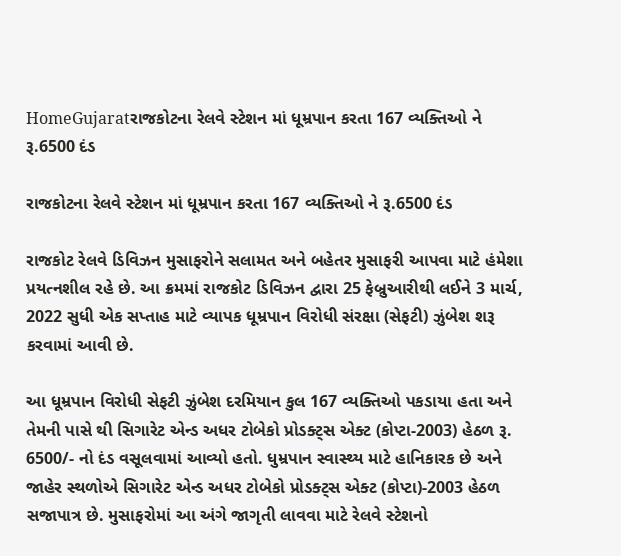HomeGujaratરાજકોટના રેલવે સ્ટેશન માં ધૂમ્રપાન કરતા 167 વ્યક્તિઓ ને રૂ.6500 દંડ

રાજકોટના રેલવે સ્ટેશન માં ધૂમ્રપાન કરતા 167 વ્યક્તિઓ ને રૂ.6500 દંડ

રાજકોટ રેલવે ડિવિઝન મુસાફરોને સલામત અને બહેતર મુસાફરી આપવા માટે હંમેશા પ્રયત્નશીલ રહે છે. આ ક્રમમાં રાજકોટ ડિવિઝન દ્વારા 25 ફેબ્રુઆરીથી લઈને 3 માર્ચ, 2022 સુધી એક સપ્તાહ માટે વ્યાપક ધૂમ્રપાન વિરોધી સંરક્ષા (સેફટી) ઝુંબેશ શરૂ કરવામાં આવી છે.

આ ધૂમ્રપાન વિરોધી સેફટી ઝુંબેશ દરમિયાન કુલ 167 વ્યક્તિઓ પકડાયા હતા અને તેમની પાસે થી સિગારેટ એન્ડ અધર ટોબેકો પ્રોડક્ટ્સ એક્ટ (કોપ્ટા-2003) હેઠળ રૂ. 6500/- નો દંડ વસૂલવામાં આવ્યો હતો. ધુમ્રપાન સ્વાસ્થ્ય માટે હાનિકારક છે અને જાહેર સ્થળોએ સિગારેટ એન્ડ અધર ટોબેકો પ્રોડક્ટ્સ એક્ટ (કોપ્ટા)-2003 હેઠળ સજાપાત્ર છે. મુસાફરોમાં આ અંગે જાગૃતી લાવવા માટે રેલવે સ્ટેશનો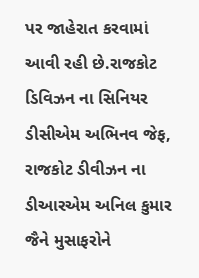પર જાહેરાત કરવામાં આવી રહી છે.રાજકોટ ડિવિઝન ના સિનિયર ડીસીએમ અભિનવ જેફ,  રાજકોટ ડીવીઝન ના ડીઆરએમ અનિલ કુમાર જૈને મુસાફરોને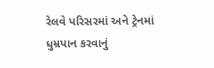રેલવે પરિસરમાં અને ટ્રેનમાં ધુમ્રપાન કરવાનું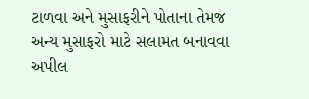ટાળવા અને મુસાફરીને પોતાના તેમજ અન્ય મુસાફરો માટે સલામત બનાવવા અપીલ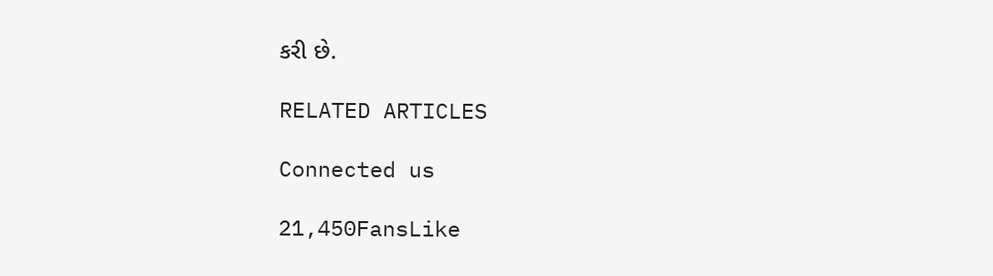કરી છે.

RELATED ARTICLES

Connected us

21,450FansLike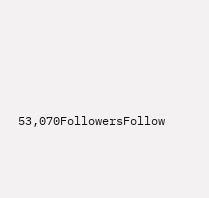53,070FollowersFollow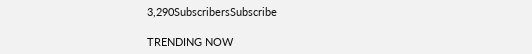3,290SubscribersSubscribe

TRENDING NOW